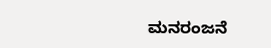ಮನರಂಜನೆ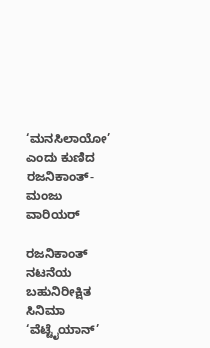‘ಮನಸಿಲಾಯೋ’ ಎಂದು ಕುಣಿದ ರಜನಿಕಾಂತ್-ಮಂಜು ವಾರಿಯರ್

ರಜನಿಕಾಂತ್ ನಟನೆಯ ಬಹುನಿರೀಕ್ಷಿತ ಸಿನಿಮಾ ‘ವೆಟ್ಟೈಯಾನ್’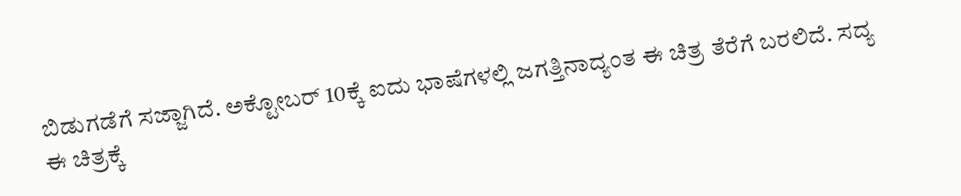ಬಿಡುಗಡೆಗೆ ಸಜ್ಜಾಗಿದೆ. ಅಕ್ಟೋಬರ್ 10ಕ್ಕೆ ಐದು ಭಾಷೆಗಳಲ್ಲಿ ಜಗತ್ತಿನಾದ್ಯಂತ ಈ ಚಿತ್ರ ತೆರೆಗೆ ಬರಲಿದೆ. ಸದ್ಯ ಈ ಚಿತ್ರಕ್ಕೆ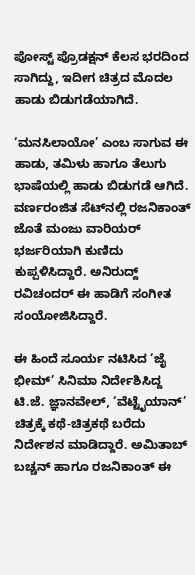ಪೋಸ್ಟ್ ಪ್ರೊಡಕ್ಷನ್ ಕೆಲಸ ಭರದಿಂದ ಸಾಗಿದ್ದು, ಇದೀಗ ಚಿತ್ರದ ಮೊದಲ ಹಾಡು ಬಿಡುಗಡೆಯಾಗಿದೆ.

‘ಮನಸಿಲಾಯೋ’ ಎಂಬ ಸಾಗುವ ಈ ಹಾಡು, ತಮಿಳು ಹಾಗೂ ತೆಲುಗು ಭಾಷೆಯಲ್ಲಿ ಹಾಡು ಬಿಡುಗಡೆ ಆಗಿದೆ. ವರ್ಣರಂಜಿತ ಸೆಟ್‍ನಲ್ಲಿ ರಜನಿಕಾಂತ್‍ ಜೊತೆ ಮಂಜು ವಾರಿಯರ್ ಭರ್ಜರಿಯಾಗಿ ಕುಣಿದು ಕುಪ್ಪಳಿಸಿದ್ದಾರೆ. ಅನಿರುದ್ದ್ ರವಿಚಂದರ್ ಈ ಹಾಡಿಗೆ ಸಂಗೀತ ಸಂಯೋಜಿಸಿದ್ದಾರೆ.

ಈ ಹಿಂದೆ ಸೂರ್ಯ ನಟಿಸಿದ ‘ಜೈ ಭೀಮ್’ ಸಿನಿಮಾ ನಿರ್ದೇಶಿಸಿದ್ದ ಟಿ.ಜೆ. ಜ್ಞಾನವೇಲ್, ‘ವೆಟ್ಟೈಯಾನ್’ ಚಿತ್ರಕ್ಕೆ ಕಥೆ-ಚಿತ್ರಕಥೆ ಬರೆದು ನಿರ್ದೇಶನ ಮಾಡಿದ್ದಾರೆ. ಅಮಿತಾಬ್ ಬಚ್ಚನ್ ಹಾಗೂ ರಜನಿಕಾಂತ್ ಈ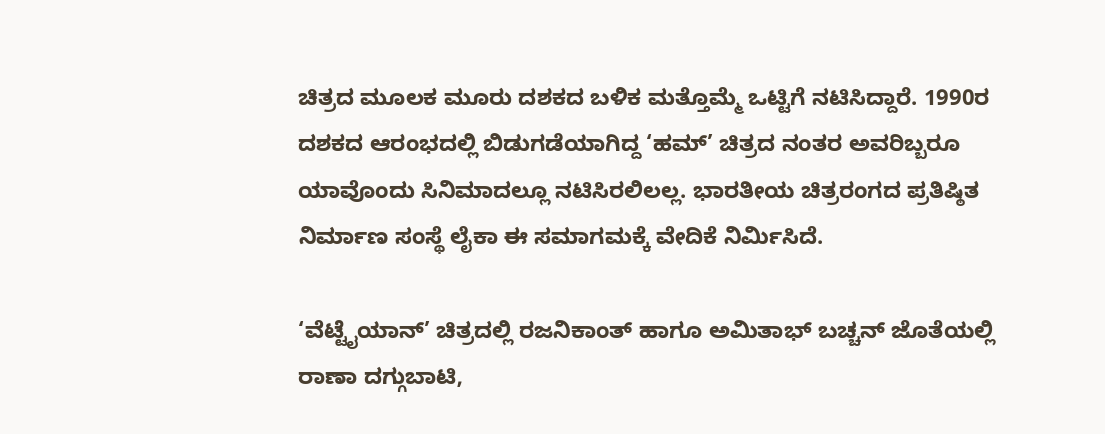ಚಿತ್ರದ ಮೂಲಕ ಮೂರು ದಶಕದ ಬಳಿಕ ಮತ್ತೊಮ್ಮೆ ಒಟ್ಟಿಗೆ ನಟಿಸಿದ್ದಾರೆ. 1990ರ ದಶಕದ ಆರಂಭದಲ್ಲಿ ಬಿಡುಗಡೆಯಾಗಿದ್ದ ‘ಹಮ್‍’ ಚಿತ್ರದ ನಂತರ ಅವರಿಬ್ಬರೂ ಯಾವೊಂದು ಸಿನಿಮಾದಲ್ಲೂ ನಟಿಸಿರಲಿಲಲ್ಲ. ಭಾರತೀಯ ಚಿತ್ರರಂಗದ ಪ್ರತಿಷ್ಠಿತ ನಿರ್ಮಾಣ ಸಂಸ್ಥೆ ಲೈಕಾ ಈ ಸಮಾಗಮಕ್ಕೆ ವೇದಿಕೆ ನಿರ್ಮಿಸಿದೆ.

‘ವೆಟ್ಟೈಯಾನ್’ ಚಿತ್ರದಲ್ಲಿ ರಜನಿಕಾಂತ್ ಹಾಗೂ ಅಮಿತಾಭ್ ಬಚ್ಚನ್ ಜೊತೆಯಲ್ಲಿ ರಾಣಾ ದಗ್ಗುಬಾಟಿ,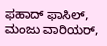ಫಹಾದ್ ಫಾಸಿಲ್, ಮಂಜು ವಾರಿಯರ್,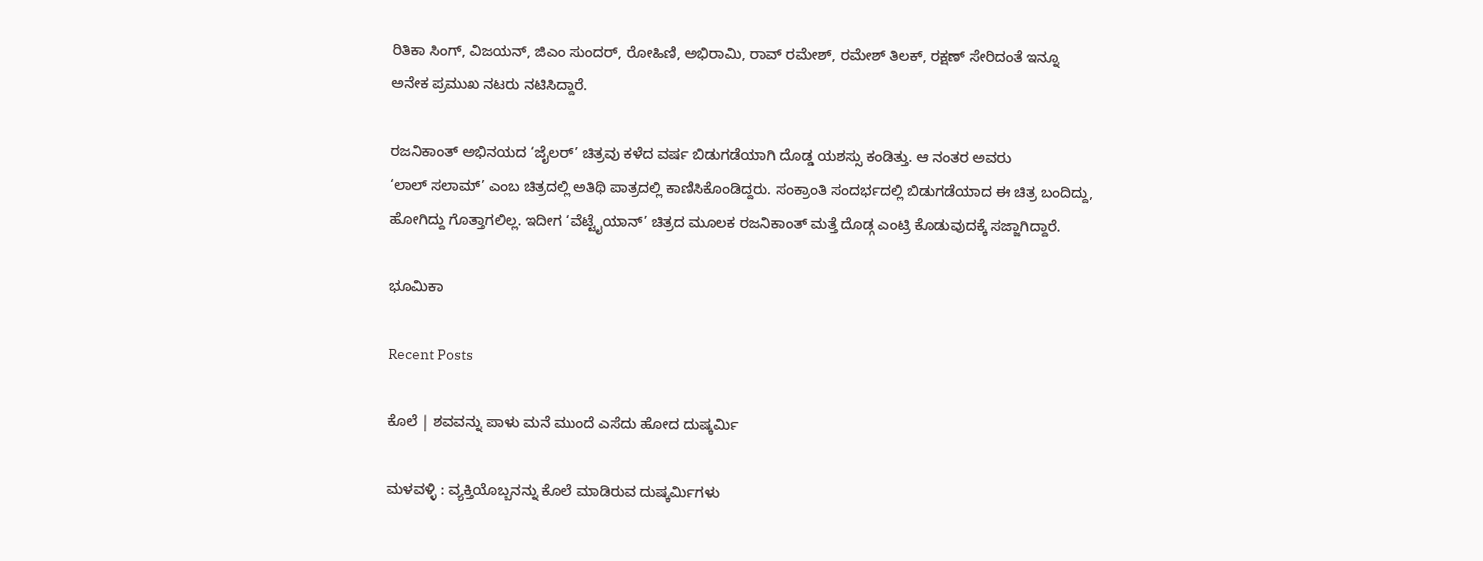ರಿತಿಕಾ ಸಿಂಗ್, ವಿಜಯನ್, ಜಿಎಂ ಸುಂದರ್, ರೋಹಿಣಿ, ಅಭಿರಾಮಿ, ರಾವ್ ರಮೇಶ್, ರಮೇಶ್ ತಿಲಕ್, ರಕ್ಷಣ್ ಸೇರಿದಂತೆ ಇನ್ನೂ ಅನೇಕ ಪ್ರಮುಖ ನಟರು ನಟಿಸಿದ್ದಾರೆ.

ರಜನಿಕಾಂತ್‍ ಅಭಿನಯದ ‘ಜೈಲರ್‍’ ಚಿತ್ರವು ಕಳೆದ ವರ್ಷ ಬಿಡುಗಡೆಯಾಗಿ ದೊಡ್ಡ ಯಶಸ್ಸು ಕಂಡಿತ್ತು. ಆ ನಂತರ ಅವರು ‘ಲಾಲ್ ‍ಸಲಾಮ್’ ಎಂಬ ಚಿತ್ರದಲ್ಲಿ ಅತಿಥಿ ಪಾತ್ರದಲ್ಲಿ ಕಾಣಿಸಿಕೊಂಡಿದ್ದರು. ಸಂಕ್ರಾಂತಿ ಸಂದರ್ಭದಲ್ಲಿ ಬಿಡುಗಡೆಯಾದ ಈ ಚಿತ್ರ ಬಂದಿದ್ದು, ಹೋಗಿದ್ದು ಗೊತ್ತಾಗಲಿಲ್ಲ. ಇದೀಗ ‘ವೆಟ್ಟೈಯಾನ್‍’ ಚಿತ್ರದ ಮೂಲಕ ರಜನಿಕಾಂತ್‍ ಮತ್ತೆ ದೊಡ್ಗ ಎಂಟ್ರಿ ಕೊಡುವುದಕ್ಕೆ ಸಜ್ಜಾಗಿದ್ದಾರೆ.

ಭೂಮಿಕಾ

Recent Posts

ಕೊಲೆ | ಶವವನ್ನು ಪಾಳು ಮನೆ ಮುಂದೆ ಎಸೆದು ಹೋದ ದುಷ್ಕರ್ಮಿ

ಮಳವಳ್ಳಿ : ವ್ಯಕ್ತಿಯೊಬ್ಬನನ್ನು ಕೊಲೆ ಮಾಡಿರುವ ದುಷ್ಕರ್ಮಿಗಳು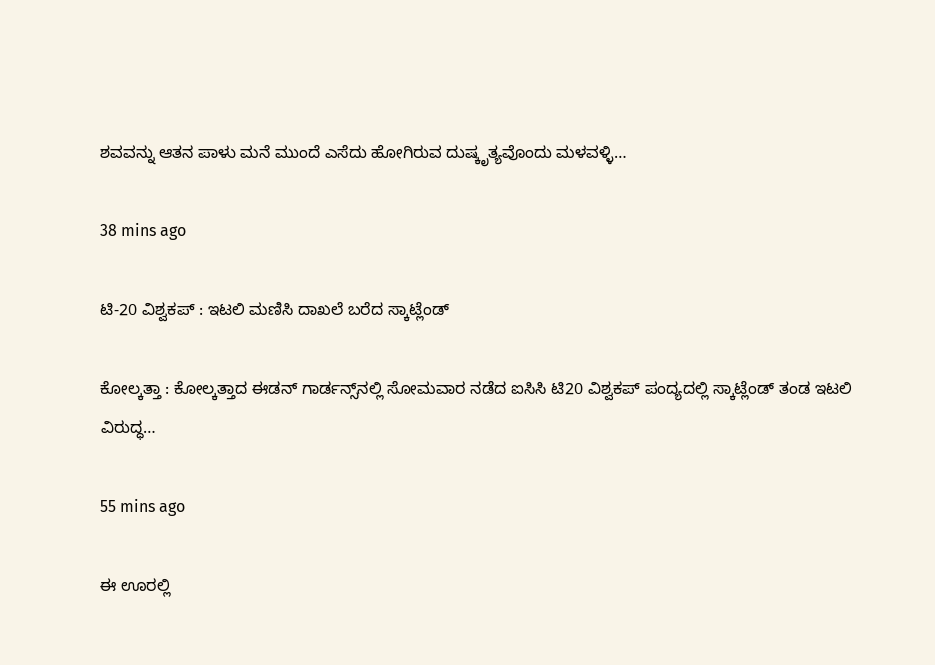ಶವವನ್ನು ಆತನ ಪಾಳು ಮನೆ ಮುಂದೆ ಎಸೆದು ಹೋಗಿರುವ ದುಷ್ಕೃತ್ಯವೊಂದು ಮಳವಳ್ಳಿ…

38 mins ago

ಟಿ-20 ವಿಶ್ವಕಪ್‌ : ಇಟಲಿ ಮಣಿಸಿ ದಾಖಲೆ ಬರೆದ ಸ್ಕಾಟ್ಲೆಂಡ್‌

ಕೋಲ್ಕತ್ತಾ : ಕೋಲ್ಕತ್ತಾದ ಈಡನ್ ಗಾರ್ಡನ್ಸ್‌ನಲ್ಲಿ ಸೋಮವಾರ ನಡೆದ ಐಸಿಸಿ ಟಿ20 ವಿಶ್ವಕಪ್ ಪಂದ್ಯದಲ್ಲಿ ಸ್ಕಾಟ್ಲೆಂಡ್ ತಂಡ ಇಟಲಿ ವಿರುದ್ಧ…

55 mins ago

ಈ ಊರಲ್ಲಿ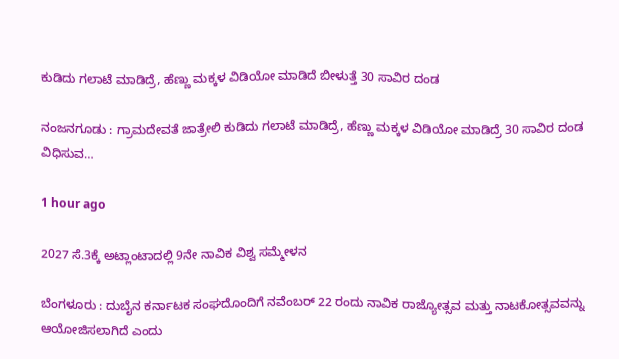ಕುಡಿದು ಗಲಾಟೆ ಮಾಡಿದ್ರೆ, ಹೆಣ್ಣು ಮಕ್ಕಳ ವಿಡಿಯೋ ಮಾಡಿದೆ ಬೀಳುತ್ತೆ 30 ಸಾವಿರ ದಂಡ

ನಂಜನಗೂಡು : ಗ್ರಾಮದೇವತೆ ಜಾತ್ರೇಲಿ ಕುಡಿದು ಗಲಾಟೆ ಮಾಡಿದ್ರೆ, ಹೆಣ್ಣು ಮಕ್ಕಳ ವಿಡಿಯೋ ಮಾಡಿದ್ರೆ 30 ಸಾವಿರ ದಂಡ ವಿಧಿಸುವ…

1 hour ago

2027 ಸೆ.3ಕ್ಕೆ ಅಟ್ಲಾಂಟಾದಲ್ಲಿ 9ನೇ ನಾವಿಕ ವಿಶ್ವ ಸಮ್ಮೇಳನ

ಬೆಂಗಳೂರು : ದುಬೈನ ಕರ್ನಾಟಕ ಸಂಘದೊಂದಿಗೆ ನವೆಂಬರ್ 22 ರಂದು ನಾವಿಕ ರಾಜ್ಯೋತ್ಸವ ಮತ್ತು ನಾಟಕೋತ್ಸವವನ್ನು ಆಯೋಜಿಸಲಾಗಿದೆ ಎಂದು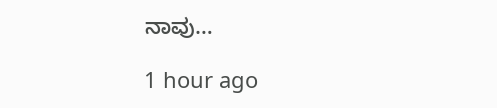ನಾವು…

1 hour ago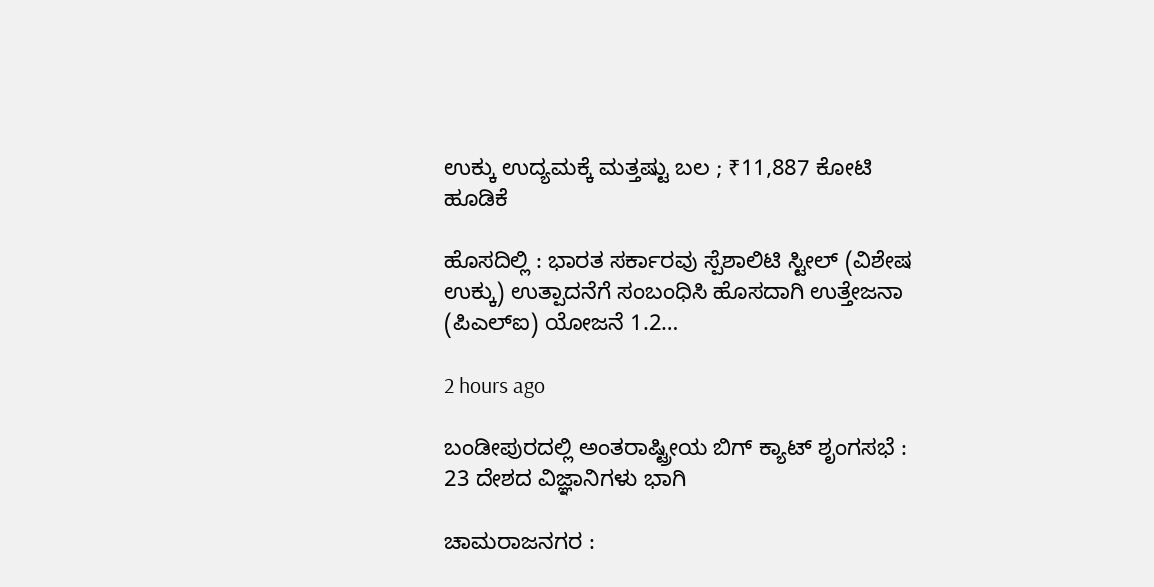ಉಕ್ಕು ಉದ್ಯಮಕ್ಕೆ ಮತ್ತಷ್ಟು ಬಲ ; ₹11,887 ಕೋಟಿ ಹೂಡಿಕೆ

ಹೊಸದಿಲ್ಲಿ : ಭಾರತ ಸರ್ಕಾರವು ಸ್ಪೆಶಾಲಿಟಿ ಸ್ಟೀಲ್ (ವಿಶೇಷ ಉಕ್ಕು) ಉತ್ಪಾದನೆಗೆ ಸಂಬಂಧಿಸಿ ಹೊಸದಾಗಿ ಉತ್ತೇಜನಾ (ಪಿಎಲ್ಐ) ಯೋಜನೆ 1.2…

2 hours ago

ಬಂಡೀಪುರದಲ್ಲಿ ಅಂತರಾಷ್ಟ್ರೀಯ ಬಿಗ್‌ ಕ್ಯಾಟ್‌ ಶೃಂಗಸಭೆ : 23 ದೇಶದ ವಿಜ್ಞಾನಿಗಳು ಭಾಗಿ

ಚಾಮರಾಜನಗರ :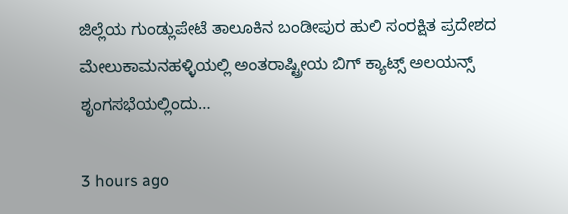ಜಿಲ್ಲೆಯ ಗುಂಡ್ಲುಪೇಟೆ ತಾಲೂಕಿನ ಬಂಡೀಪುರ ಹುಲಿ ಸಂರಕ್ಷಿತ ಪ್ರದೇಶದ ಮೇಲುಕಾಮನಹಳ್ಳಿಯಲ್ಲಿ ಅಂತರಾಷ್ಟ್ರೀಯ ಬಿಗ್ ಕ್ಯಾಟ್ಸ್ ಅಲಯನ್ಸ್ ಶೃಂಗಸಭೆಯಲ್ಲಿಂದು…

3 hours ago